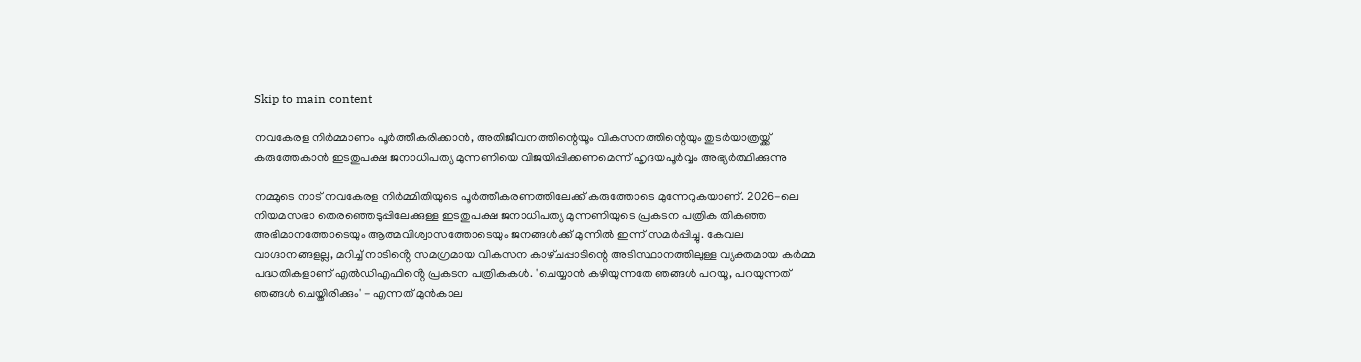Skip to main content

നവകേരള നിർമ്മാണം പൂർത്തീകരിക്കാൻ, അതിജീവനത്തിന്റെയൂം വികസനത്തിന്റെയും തുടർയാത്രയ്ക്ക് കരുത്തേകാൻ ഇടതുപക്ഷ ജനാധിപത്യ മുന്നണിയെ വിജയിപ്പിക്കണമെന്ന് ഹൃദയപൂർവ്വം അഭ്യർത്ഥിക്കുന്നു

നമ്മുടെ നാട് നവകേരള നിർമ്മിതിയുടെ പൂർത്തീകരണത്തിലേക്ക് കരുത്തോടെ മുന്നേറുകയാണ്. 2026-ലെ നിയമസഭാ തെരഞ്ഞെടുപ്പിലേക്കുള്ള ഇടതുപക്ഷ ജനാധിപത്യ മുന്നണിയുടെ പ്രകടന പത്രിക തികഞ്ഞ അഭിമാനത്തോടെയും ആത്മവിശ്വാസത്തോടെയും ജനങ്ങൾക്ക് മുന്നിൽ ഇന്ന് സമർപ്പിച്ചു. കേവല വാഗ്ദാനങ്ങളല്ല, മറിച്ച് നാടിൻ്റെ സമഗ്രമായ വികസന കാഴ്‌ചപ്പാടിന്റെ അടിസ്ഥാനത്തിലുള്ള വ്യക്തമായ കർമ്മ പദ്ധതികളാണ് എൽഡിഎഫിൻ്റെ പ്രകടന പത്രികകൾ. 'ചെയ്യാൻ കഴിയുന്നതേ ഞങ്ങൾ പറയൂ, പറയുന്നത് ഞങ്ങൾ ചെയ്തിരിക്കും' - എന്നത് മുൻകാല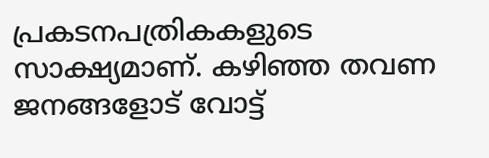പ്രകടനപത്രികകളുടെ സാക്ഷ്യമാണ്. കഴിഞ്ഞ തവണ ജനങ്ങളോട് വോട്ട്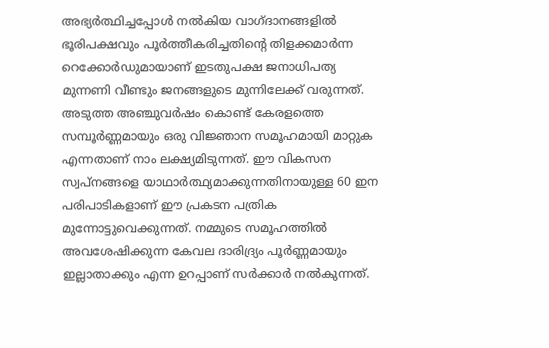അഭ്യർത്ഥിച്ചപ്പോൾ നൽകിയ വാഗ്ദാനങ്ങളിൽ ഭൂരിപക്ഷവും പൂർത്തീകരിച്ചതിൻ്റെ തിളക്കമാർന്ന റെക്കോർഡുമായാണ് ഇടതുപക്ഷ ജനാധിപത്യ മുന്നണി വീണ്ടും ജനങ്ങളുടെ മുന്നിലേക്ക് വരുന്നത്.
അടുത്ത അഞ്ചുവർഷം കൊണ്ട് കേരളത്തെ സമ്പൂർണ്ണമായും ഒരു വിജ്ഞാന സമൂഹമായി മാറ്റുക എന്നതാണ് നാം ലക്ഷ്യമിടുന്നത്. ഈ വികസന സ്വപ്നങ്ങളെ യാഥാർത്ഥ്യമാക്കുന്നതിനായുള്ള 60 ഇന പരിപാടികളാണ് ഈ പ്രകടന പത്രിക മുന്നോട്ടുവെക്കുന്നത്. നമ്മുടെ സമൂഹത്തിൽ അവശേഷിക്കുന്ന കേവല ദാരിദ്ര്യം പൂർണ്ണമായും ഇല്ലാതാക്കും എന്ന ഉറപ്പാണ് സർക്കാർ നൽകുന്നത്.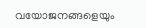വയോജനങ്ങളെയും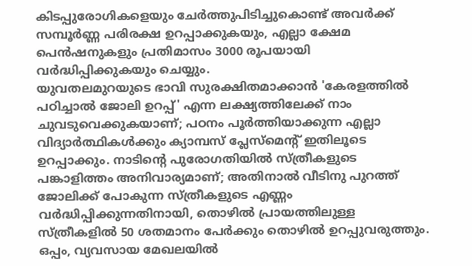കിടപ്പുരോഗികളെയും ചേർത്തുപിടിച്ചുകൊണ്ട് അവർക്ക് സമ്പൂർണ്ണ പരിരക്ഷ ഉറപ്പാക്കുകയും, എല്ലാ ക്ഷേമ പെൻഷനുകളും പ്രതിമാസം 3000 രൂപയായി വർദ്ധിപ്പിക്കുകയും ചെയ്യും.
യുവതലമുറയുടെ ഭാവി സുരക്ഷിതമാക്കാൻ 'കേരളത്തിൽ പഠിച്ചാൽ ജോലി ഉറപ്പ്' എന്ന ലക്ഷ്യത്തിലേക്ക് നാം ചുവടുവെക്കുകയാണ്; പഠനം പൂർത്തിയാക്കുന്ന എല്ലാ വിദ്യാർത്ഥികൾക്കും ക്യാമ്പസ് പ്ലേസ്മെൻ്റ് ഇതിലൂടെ ഉറപ്പാക്കും. നാടിന്റെ പുരോഗതിയിൽ സ്ത്രീകളുടെ പങ്കാളിത്തം അനിവാര്യമാണ്; അതിനാൽ വീടിനു പുറത്ത് ജോലിക്ക് പോകുന്ന സ്ത്രീകളുടെ എണ്ണം വർദ്ധിപ്പിക്കുന്നതിനായി, തൊഴിൽ പ്രായത്തിലുള്ള സ്ത്രീകളിൽ 50 ശതമാനം പേർക്കും തൊഴിൽ ഉറപ്പുവരുത്തും. ഒപ്പം, വ്യവസായ മേഖലയിൽ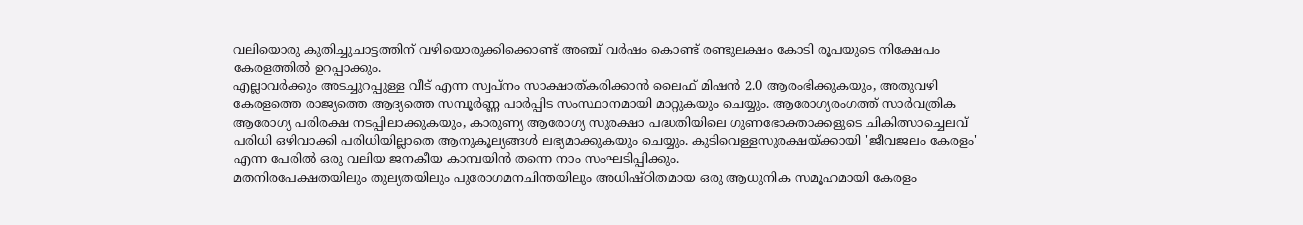വലിയൊരു കുതിച്ചുചാട്ടത്തിന് വഴിയൊരുക്കിക്കൊണ്ട് അഞ്ച് വർഷം കൊണ്ട് രണ്ടുലക്ഷം കോടി രൂപയുടെ നിക്ഷേപം കേരളത്തിൽ ഉറപ്പാക്കും.
എല്ലാവർക്കും അടച്ചുറപ്പുള്ള വീട് എന്ന സ്വപ്നം സാക്ഷാത്കരിക്കാൻ ലൈഫ് മിഷൻ 2.0 ആരംഭിക്കുകയും, അതുവഴി കേരളത്തെ രാജ്യത്തെ ആദ്യത്തെ സമ്പൂർണ്ണ പാർപ്പിട സംസ്ഥാനമായി മാറ്റുകയും ചെയ്യും. ആരോഗ്യരംഗത്ത് സാർവത്രിക ആരോഗ്യ പരിരക്ഷ നടപ്പിലാക്കുകയും, കാരുണ്യ ആരോഗ്യ സുരക്ഷാ പദ്ധതിയിലെ ഗുണഭോക്താക്കളുടെ ചികിത്സാച്ചെലവ് പരിധി ഒഴിവാക്കി പരിധിയില്ലാതെ ആനുകൂല്യങ്ങൾ ലഭ്യമാക്കുകയും ചെയ്യും. കുടിവെള്ളസുരക്ഷയ്ക്കായി 'ജീവജലം കേരളം' എന്ന പേരിൽ ഒരു വലിയ ജനകീയ കാമ്പയിൻ തന്നെ നാം സംഘടിപ്പിക്കും.
മതനിരപേക്ഷതയിലും തുല്യതയിലും പുരോഗമനചിന്തയിലും അധിഷ്‌ഠിതമായ ഒരു ആധുനിക സമൂഹമായി കേരളം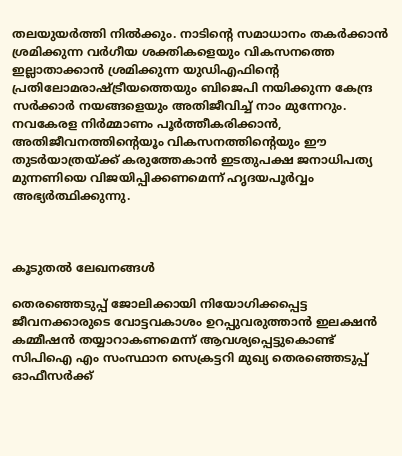തലയുയർത്തി നിൽക്കും. നാടിന്റെ സമാധാനം തകർക്കാൻ ശ്രമിക്കുന്ന വർഗീയ ശക്തികളെയും വികസനത്തെ ഇല്ലാതാക്കാൻ ശ്രമിക്കുന്ന യുഡിഎഫിൻ്റെ പ്രതിലോമരാഷ്ട്രീയത്തെയും ബിജെപി നയിക്കുന്ന കേന്ദ്ര സർക്കാർ നയങ്ങളെയും അതിജീവിച്ച് നാം മുന്നേറും. നവകേരള നിർമ്മാണം പൂർത്തീകരിക്കാൻ, അതിജീവനത്തിന്റെയൂം വികസനത്തിന്റെയും ഈ തുടർയാത്രയ്ക്ക് കരുത്തേകാൻ ഇടതുപക്ഷ ജനാധിപത്യ മുന്നണിയെ വിജയിപ്പിക്കണമെന്ന് ഹൃദയപൂർവ്വം അഭ്യർത്ഥിക്കുന്നു.



കൂടുതൽ ലേഖനങ്ങൾ

തെരഞ്ഞെടുപ്പ്‌ ജോലിക്കായി നിയോഗിക്കപ്പെട്ട ജീവനക്കാരുടെ വോട്ടവകാശം ഉറപ്പുവരുത്താന്‍ ഇലക്ഷന്‍ കമ്മീഷന്‍ തയ്യാറാകണമെന്ന്‌ ആവശ്യപ്പെട്ടുകൊണ്ട്‌ സിപിഐ എം സംസ്ഥാന സെക്രട്ടറി മുഖ്യ തെരഞ്ഞെടുപ്പ്‌ ഓഫീസര്‍ക്ക്‌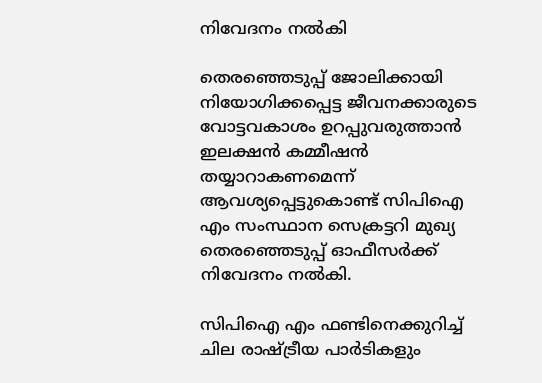നിവേദനം നല്‍കി

തെരഞ്ഞെടുപ്പ്‌ ജോലിക്കായി നിയോഗിക്കപ്പെട്ട ജീവനക്കാരുടെ വോട്ടവകാശം ഉറപ്പുവരുത്താന്‍ ഇലക്ഷന്‍ കമ്മീഷന്‍ തയ്യാറാകണമെന്ന്‌ ആവശ്യപ്പെട്ടുകൊണ്ട്‌ സിപിഐ എം സംസ്ഥാന സെക്രട്ടറി മുഖ്യ തെരഞ്ഞെടുപ്പ്‌ ഓഫീസര്‍ക്ക്‌ നിവേദനം നല്‍കി.

സി‌പി‌ഐ എം ഫണ്ടിനെക്കുറിച്ച് ചില രാഷ്ട്രീയ പാർടികളും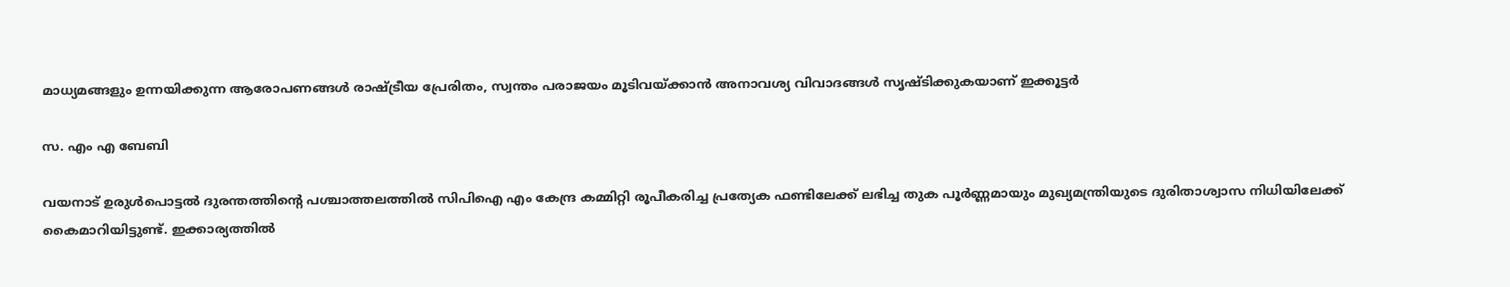മാധ്യമങ്ങളും ഉന്നയിക്കുന്ന ആരോപണങ്ങൾ രാഷ്ട്രീയ പ്രേരിതം, സ്വന്തം പരാജയം മൂടിവയ്ക്കാൻ അനാവശ്യ വിവാദങ്ങൾ സൃഷ്ടിക്കുകയാണ് ഇക്കൂട്ടർ

സ. എം എ ബേബി

വയനാട് ഉരുൾപൊട്ടൽ ദുരന്തത്തിന്റെ പശ്ചാത്തലത്തിൽ സി‌പി‌ഐ എം കേന്ദ്ര കമ്മിറ്റി രൂപീകരിച്ച പ്രത്യേക ഫണ്ടിലേക്ക് ലഭിച്ച തുക പൂർണ്ണമായും മുഖ്യമന്ത്രിയുടെ ദുരിതാശ്വാസ നിധിയിലേക്ക് കൈമാറിയിട്ടുണ്ട്. ഇക്കാര്യത്തിൽ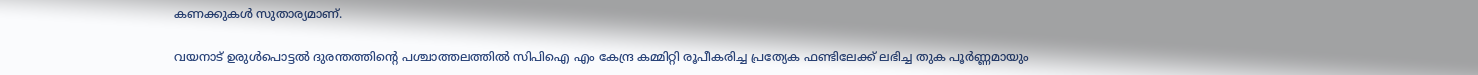കണക്കുകൾ സുതാര്യമാണ്.

വയനാട് ഉരുൾപൊട്ടൽ ദുരന്തത്തിന്റെ പശ്ചാത്തലത്തിൽ സി‌പി‌ഐ എം കേന്ദ്ര കമ്മിറ്റി രൂപീകരിച്ച പ്രത്യേക ഫണ്ടിലേക്ക് ലഭിച്ച തുക പൂർണ്ണമായും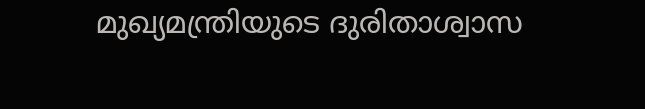മുഖ്യമന്ത്രിയുടെ ദുരിതാശ്വാസ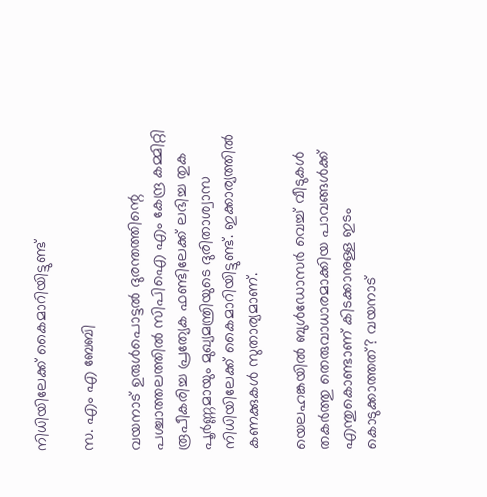നിധിയിലേക്ക് കൈമാറിയിട്ടുണ്ട്

സ. എം എ ബേബി

വയനാട് ഉരുൾപൊട്ടൽ ദുരന്തത്തിന്റെ പശ്ചാത്തലത്തിൽ സി‌പി‌ഐ എം കേന്ദ്ര കമ്മിറ്റി രൂപീകരിച്ച പ്രത്യേക ഫണ്ടിലേക്ക് ലഭിച്ച തുക പൂർണ്ണമായും മുഖ്യമന്ത്രിയുടെ ദുരിതാശ്വാസ നിധിയിലേക്ക് കൈമാറിയിട്ടുണ്ട്. ഇക്കാര്യത്തിൽ കണക്കുകൾ സുതാര്യമാണ്.

യെലഹങ്കയിൽ ബുൾഡോസർ വെച്ച് വീടുകൾ തകർത്തു തെരുവാധാരമാക്കിയ പാവങ്ങൾക്ക് എന്തുകൊണ്ടാണ് കിടക്കാനുള്ള ഇടം കൊടുക്കാത്തത്? വയനാട്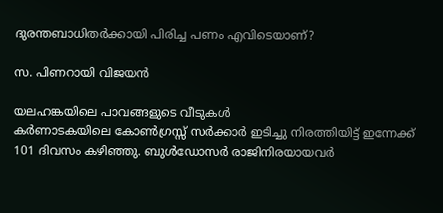ദുരന്തബാധിതർക്കായി പിരിച്ച പണം എവിടെയാണ്?

സ. പിണറായി വിജയൻ

യലഹങ്കയിലെ പാവങ്ങളുടെ വീടുകൾ
കർണാടകയിലെ കോൺഗ്രസ്സ് സർക്കാർ ഇടിച്ചു നിരത്തിയിട്ട് ഇന്നേക്ക് 101 ദിവസം കഴിഞ്ഞു. ബുൾഡോസർ രാജിനിരയായവർ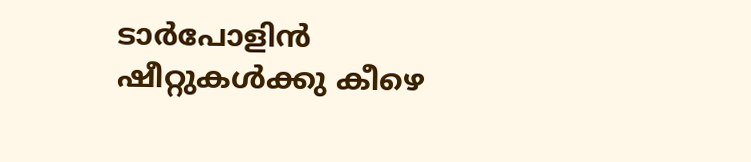ടാർപോളിൻ ഷീറ്റുകൾക്കു കീഴെ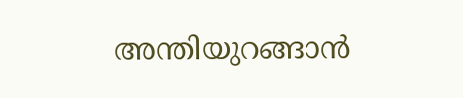അന്തിയുറങ്ങാൻ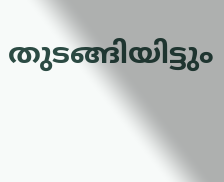തുടങ്ങിയിട്ടും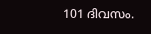101 ദിവസം.